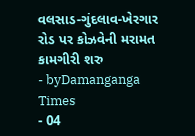વલસાડ-ગુંદલાવ-ખેરગાર રોડ પર કોઝવેની મરામત કામગીરી શરુ
- byDamanganga Times
- 04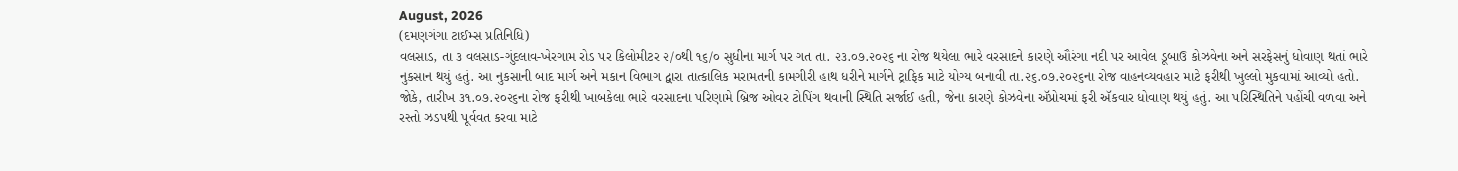August, 2026
(દમણગંગા ટાઈમ્સ પ્રતિનિધિ)
વલસાડ, તા ૩ વલસાડ-ગુંદલાવ-ખેરગામ રોડ પર કિલોમીટર ૨/૦થી ૧૬/૦ સુધીના માર્ગ પર ગત તા. ૨૩.૦૭.૨૦૨૬ ના રોજ થયેલા ભારે વરસાદને કારણે ઔરંગા નદી પર આવેલ ડૂબાઉ કોઝવેના અને સરફેસનું ધોવાણ થતાં ભારે નુકસાન થયું હતું. આ નુકસાની બાદ માર્ગ અને મકાન વિભાગ દ્વારા તાત્કાલિક મરામતની કામગીરી હાથ ધરીને માર્ગને ટ્રાફિક માટે યોગ્ય બનાવી તા.૨૬.૦૭.૨૦૨૬ના રોજ વાહનવ્યવહાર માટે ફરીથી ખુલ્લો મુકવામાં આવ્યો હતો. જોકે, તારીખ ૩૧.૦૭.૨૦૨૬ના રોજ ફરીથી ખાબકેલા ભારે વરસાદના પરિણામે બ્રિજ ઓવર ટોપિંગ થવાની સ્થિતિ સર્જાઈ હતી, જેના કારણે કોઝવેના ઍપ્રોચમાં ફરી ઍકવાર ધોવાણ થયું હતું. આ પરિસ્થિતિને પહોંચી વળવા અને રસ્તો ઝડપથી પૂર્વવત કરવા માટે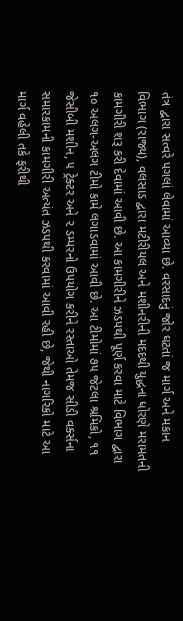તંત્ર દ્વારા સત્વરે પગલાં લેવામાં આવ્યા છે. વરસાદનું જોર ઘટતાં જ માર્ગ અને મકાન વિભાગ (રાજ્ય), વલસાડ દ્વારા મટીરીયલ અને મશીનરીની મદદથી યુદ્ધના ધોરણે મરામતની કામગીરી શરૂ કરી દેવામાં આવી છે. આ કામગીરીને ઝડપથી પૂર્ણ કરવા માટે વિભાગ દ્વારા ૧૦ અલગ-અલગ ટીમો કામે લગાડવામાં આવી છે. આ ટીમોમાં ૭૫ જેટલા શ્રમિકો, ૧૧ જેસીબી મશીન, ૫ ટ્રેક્ટર અને ૨ ડમ્પરનો ઉપયોગ કરીને રસ્તાઓ તેમજ સીડી વર્ક્સના સમારકામની કામગીરી અત્યંત ઝડપથી કરવામાં આવી રહી છે, જેથી નાગરિકો માટે આ માર્ગ વહેલી તકે ફરીથી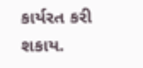કાર્યરત કરી શકાય.